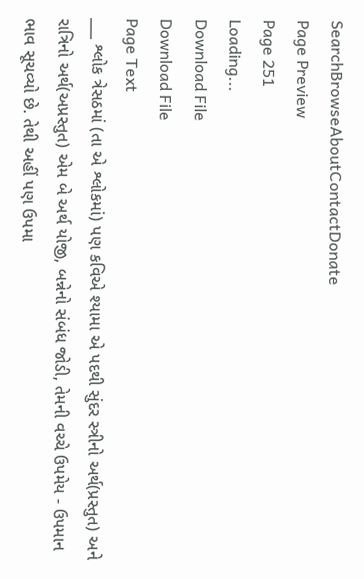SearchBrowseAboutContactDonate
Page Preview
Page 251
Loading...
Download File
Download File
Page Text
___ શ્લોક ત્રેસઠમાં (તા એ શ્લોકમાં) પણ કવિએ શ્યામા એ પદથી સુંદર સ્ત્રીનો અર્થ(પ્રસ્તુત) અને રાત્રિનો અર્થ(અપ્રસ્તુત) એમ બે અર્થ યોજી, બન્નેનો સંબંધ જોડી, તેમની વચ્ચે ઉપમેય - ઉપમાન ભાવ સૂચવ્યો છે. તેથી અહીં પણ ઉપમા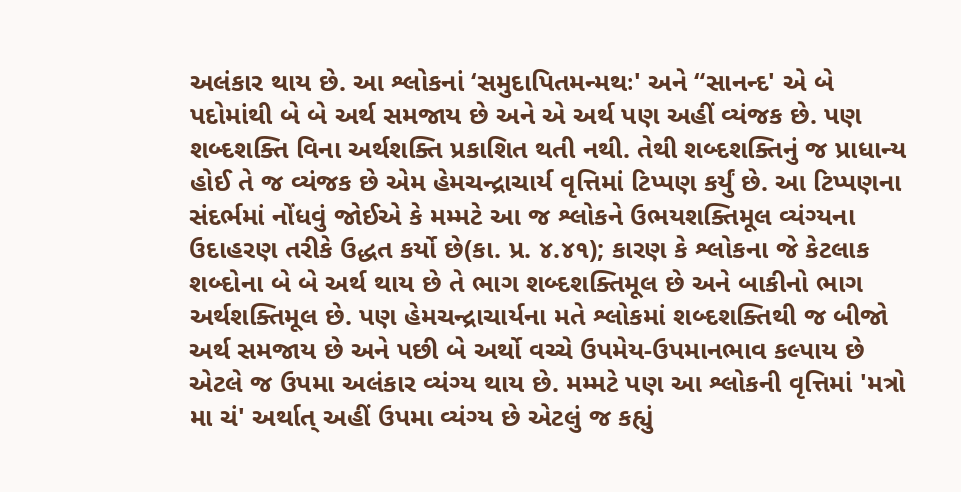અલંકાર થાય છે. આ શ્લોકનાં ‘સમુદાપિતમન્મથઃ' અને “સાનન્દ' એ બે પદોમાંથી બે બે અર્થ સમજાય છે અને એ અર્થ પણ અહીં વ્યંજક છે. પણ શબ્દશક્તિ વિના અર્થશક્તિ પ્રકાશિત થતી નથી. તેથી શબ્દશક્તિનું જ પ્રાધાન્ય હોઈ તે જ વ્યંજક છે એમ હેમચન્દ્રાચાર્ય વૃત્તિમાં ટિપ્પણ કર્યું છે. આ ટિપ્પણના સંદર્ભમાં નોંધવું જોઈએ કે મમ્મટે આ જ શ્લોકને ઉભયશક્તિમૂલ વ્યંગ્યના ઉદાહરણ તરીકે ઉદ્ધત કર્યો છે(કા. પ્ર. ૪.૪૧); કારણ કે શ્લોકના જે કેટલાક શબ્દોના બે બે અર્થ થાય છે તે ભાગ શબ્દશક્તિમૂલ છે અને બાકીનો ભાગ અર્થશક્તિમૂલ છે. પણ હેમચન્દ્રાચાર્યના મતે શ્લોકમાં શબ્દશક્તિથી જ બીજો અર્થ સમજાય છે અને પછી બે અર્થો વચ્ચે ઉપમેય-ઉપમાનભાવ કલ્પાય છે એટલે જ ઉપમા અલંકાર વ્યંગ્ય થાય છે. મમ્મટે પણ આ શ્લોકની વૃત્તિમાં 'મત્રો મા ચં' અર્થાત્ અહીં ઉપમા વ્યંગ્ય છે એટલું જ કહ્યું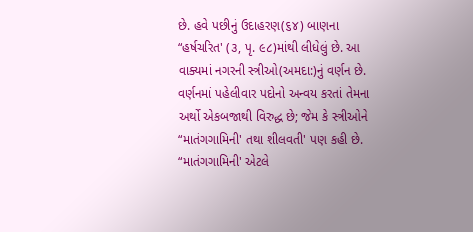છે. હવે પછીનું ઉદાહરણ(૬૪) બાણના “હર્ષચરિત' (૩, પૃ. ૯૮)માંથી લીધેલું છે. આ વાક્યમાં નગરની સ્ત્રીઓ(અમદા:)નું વર્ણન છે. વર્ણનમાં પહેલીવાર પદોનો અન્વય કરતાં તેમના અર્થો એકબજાથી વિરુદ્ધ છે; જેમ કે સ્ત્રીઓને “માતંગગામિની' તથા શીલવતી' પણ કહી છે. “માતંગગામિની' એટલે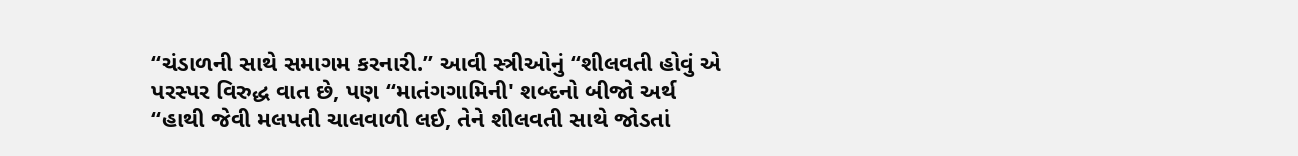“ચંડાળની સાથે સમાગમ કરનારી.” આવી સ્ત્રીઓનું “શીલવતી હોવું એ પરસ્પર વિરુદ્ધ વાત છે, પણ “માતંગગામિની' શબ્દનો બીજો અર્થ “હાથી જેવી મલપતી ચાલવાળી લઈ, તેને શીલવતી સાથે જોડતાં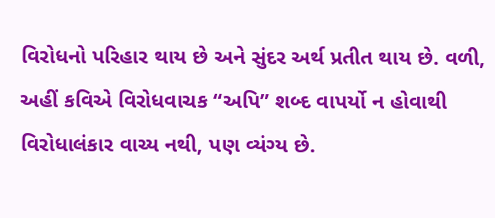વિરોધનો પરિહાર થાય છે અને સુંદર અર્થ પ્રતીત થાય છે. વળી, અહીં કવિએ વિરોધવાચક “અપિ” શબ્દ વાપર્યો ન હોવાથી વિરોધાલંકાર વાચ્ય નથી, પણ વ્યંગ્ય છે.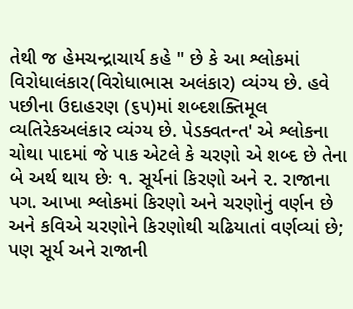તેથી જ હેમચન્દ્રાચાર્ય કહે " છે કે આ શ્લોકમાં વિરોધાલંકાર(વિરોધાભાસ અલંકાર) વ્યંગ્ય છે. હવે પછીના ઉદાહરણ (૬૫)માં શબ્દશક્તિમૂલ વ્યતિરેકઅલંકાર વ્યંગ્ય છે. પેડક્વતન્ત' એ શ્લોકના ચોથા પાદમાં જે પાક એટલે કે ચરણો એ શબ્દ છે તેના બે અર્થ થાય છેઃ ૧. સૂર્યનાં કિરણો અને ૨. રાજાના પગ. આખા શ્લોકમાં કિરણો અને ચરણોનું વર્ણન છે અને કવિએ ચરણોને કિરણોથી ચઢિયાતાં વર્ણવ્યાં છે; પણ સૂર્ય અને રાજાની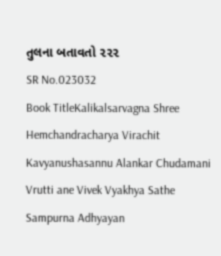તુલના બતાવતો ૨૨૨
SR No.023032
Book TitleKalikalsarvagna Shree Hemchandracharya Virachit Kavyanushasannu Alankar Chudamani Vrutti ane Vivek Vyakhya Sathe Sampurna Adhyayan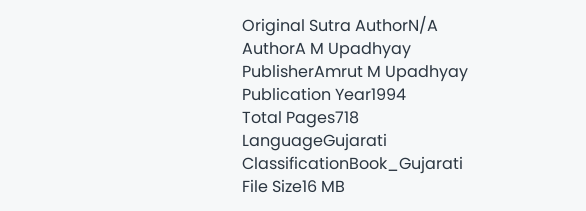Original Sutra AuthorN/A
AuthorA M Upadhyay
PublisherAmrut M Upadhyay
Publication Year1994
Total Pages718
LanguageGujarati
ClassificationBook_Gujarati
File Size16 MB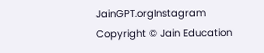JainGPT.orgInstagram
Copyright © Jain Education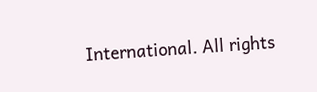International. All rights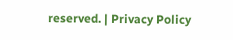reserved. | Privacy Policy